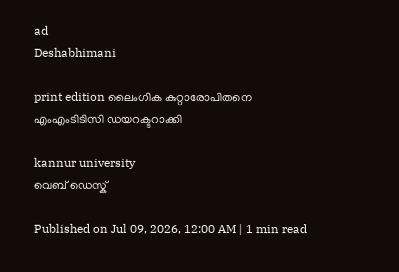ad
Deshabhimani

print edition ലൈംഗിക കുറ്റാരോപിതനെ
എംഎംടിടിസി ഡയറക്ടറാക്കി

kannur university
വെബ് ഡെസ്ക്

Published on Jul 09, 2026, 12:00 AM | 1 min read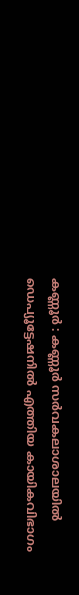കണ്ണൂർ : കണ്ണൂർ സർവകലാശാലയിൽ ഡെപ്യൂട്ടേഷനിൽ എത്തിയ കായികവിഭാഗം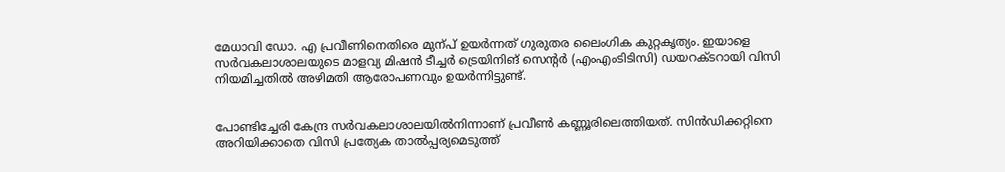മേധാവി ഡോ. എ പ്രവീണിനെതിരെ മുന്പ്‌ ഉയർന്നത്‌ ഗുരുതര ലൈംഗിക കുറ്റകൃത്യം. ഇയാളെ സർവകലാശാലയുടെ മാളവ്യ മിഷൻ ടീച്ചർ ട്രെയിനിങ്‌ സെന്റർ (എംഎംടിടിസി) ഡയറക്ടറായി വിസി നിയമിച്ചതിൽ അഴിമതി ആരോപണവും ഉയർന്നിട്ടുണ്ട്‌.


പോണ്ടിച്ചേരി കേന്ദ്ര സർവകലാശാലയിൽനിന്നാണ്‌ പ്രവീൺ കണ്ണൂരിലെത്തിയത്‌. സിൻഡിക്കറ്റിനെ അറിയിക്കാതെ വിസി പ്രത്യേക താൽപ്പര്യമെടുത്ത്‌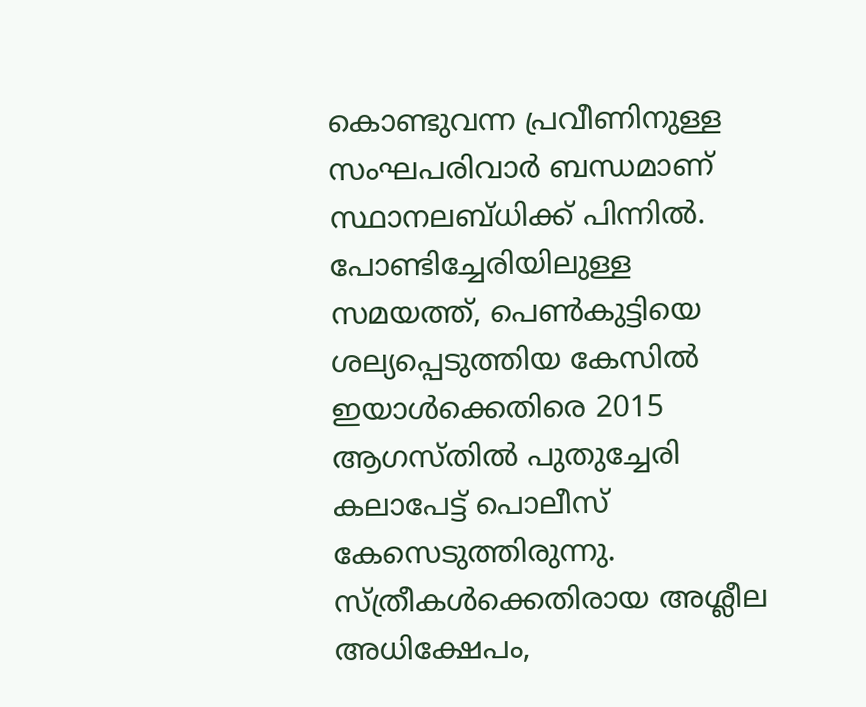കൊണ്ടുവന്ന പ്രവീണിനുള്ള സംഘപരിവാർ ബന്ധമാണ്‌ സ്ഥാനലബ്‌ധിക്ക്‌ പിന്നിൽ. പോണ്ടിച്ചേരിയിലുള്ള സമയത്ത്‌, പെൺകുട്ടിയെ ശല്യപ്പെടുത്തിയ കേസിൽ ഇയാൾക്കെതിരെ 2015 ആഗസ്‌തിൽ പുതുച്ചേരി കലാപേട്ട്‌ പൊലീസ്‌ കേസെടുത്തിരുന്നു. സ്‌ത്രീകൾക്കെതിരായ അശ്ലീല അധിക്ഷേപം,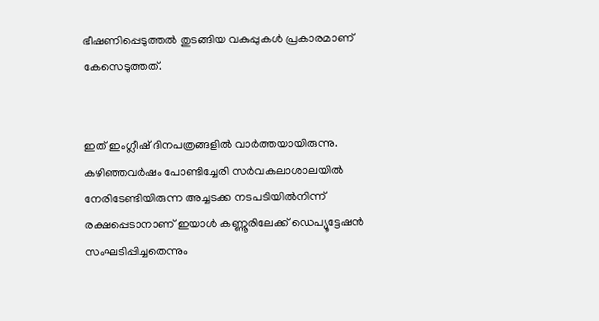ഭീഷണിപ്പെടുത്തൽ തുടങ്ങിയ വകുപ്പുകൾ പ്രകാരമാണ്‌ കേസെടുത്തത്‌.


ഇത്‌ ഇംഗ്ലീഷ്‌ ദിനപത്രങ്ങളിൽ വാർത്തയായിരുന്നു. കഴിഞ്ഞവർഷം പോണ്ടിച്ചേരി സർവകലാശാലയിൽ നേരിടേണ്ടിയിരുന്ന അച്ചടക്ക നടപടിയിൽനിന്ന്‌ രക്ഷപ്പെടാനാണ്‌ ഇയാൾ കണ്ണൂരിലേക്ക്‌ ഡെപ്യൂട്ടേഷൻ സംഘടിപ്പിച്ചതെന്നും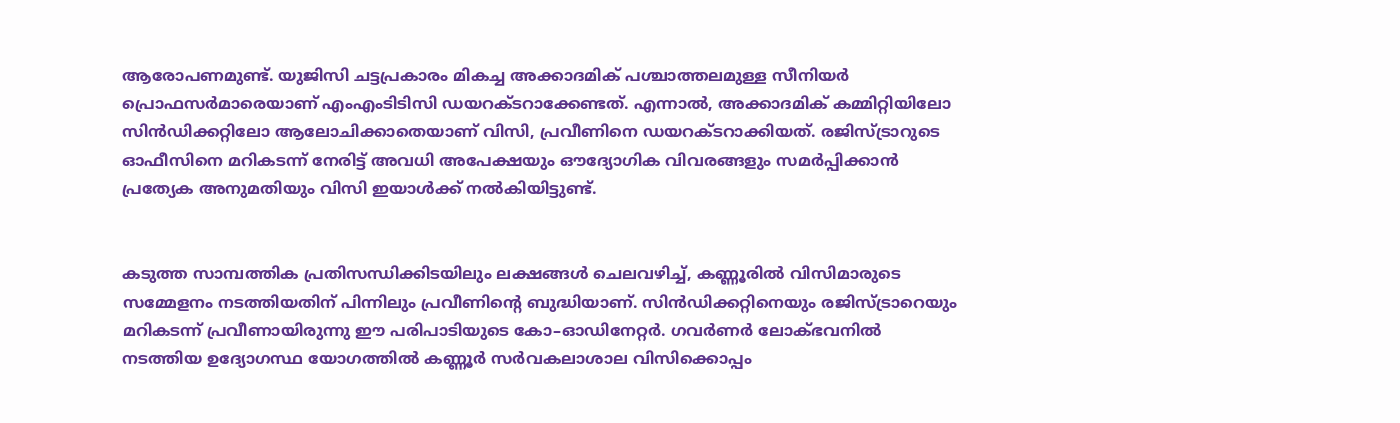ആരോപണമുണ്ട്‌. യുജിസി ചട്ടപ്രകാരം മികച്ച അക്കാദമിക്‌ പശ്ചാത്തലമുള്ള സീനിയർ പ്രൊഫസർമാരെയാണ്‌ എംഎംടിടിസി ഡയറക്ടറാക്കേണ്ടത്‌. എന്നാൽ, അക്കാദമിക്‌ കമ്മിറ്റിയിലോ സിൻഡിക്കറ്റിലോ ആലോചിക്കാതെയാണ്‌ വിസി, പ്രവീണിനെ ഡയറക്ടറാക്കിയത്‌. രജിസ്‌ട്രാറുടെ ഓഫീസിനെ മറികടന്ന്‌ നേരിട്ട്‌ അവധി അപേക്ഷയും ഒ‍ൗദ്യോഗിക വിവരങ്ങളും സമർപ്പിക്കാൻ പ്രത്യേക അനുമതിയും വിസി ഇയാൾക്ക്‌ നൽകിയിട്ടുണ്ട്‌.


കടുത്ത സാമ്പത്തിക പ്രതിസന്ധിക്കിടയിലും ലക്ഷങ്ങൾ ചെലവഴിച്ച്‌, കണ്ണൂരിൽ വിസിമാരുടെ സമ്മേളനം നടത്തിയതിന്‌ പിന്നിലും പ്രവീണിന്റെ ബുദ്ധിയാണ്‌. സിൻഡിക്കറ്റിനെയും രജിസ്‌ട്രാറെയും മറികടന്ന്‌ പ്രവീണായിരുന്നു ഇ‍ൗ പരിപാടിയുടെ കോ–ഓഡിനേറ്റർ. ഗവർണർ ലോക്‌ഭവനിൽ നടത്തിയ ഉദ്യോഗസ്ഥ യോഗത്തിൽ കണ്ണൂർ സർവകലാശാല വിസിക്കൊപ്പം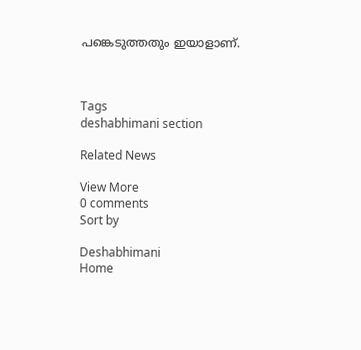പങ്കെടുത്തതും ഇയാളാണ്‌.



Tags
deshabhimani section

Related News

View More
0 comments
Sort by

Deshabhimani
Home